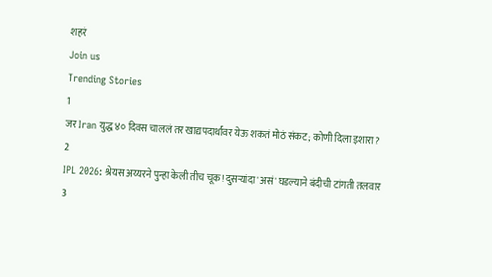शहरं
Join us
Trending Stories
1
जर Iran युद्ध ४० दिवस चाललं तर खाद्यपदार्थांवर येऊ शकतं मोठं संकट; कोणी दिला इशारा?
2
IPL 2026: श्रेयस अय्यरने पुन्हा केली तीच चूक! दुसऱ्यांदा 'असं' घडल्याने बंदीची टांगती तलवार
3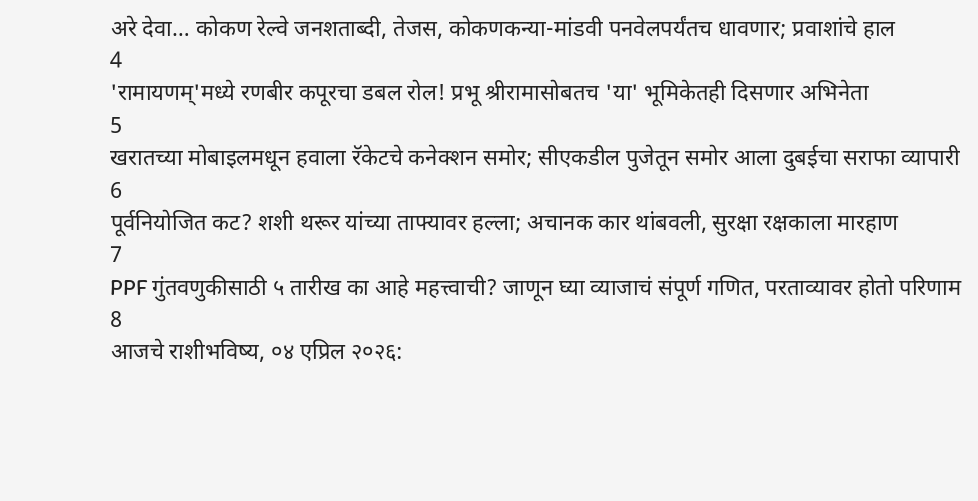अरे देवा… कोकण रेल्वे जनशताब्दी, तेजस, कोकणकन्या-मांडवी पनवेलपर्यंतच धावणार; प्रवाशांचे हाल
4
'रामायणम्'मध्ये रणबीर कपूरचा डबल रोल! प्रभू श्रीरामासोबतच 'या' भूमिकेतही दिसणार अभिनेता
5
खरातच्या मोबाइलमधून हवाला रॅकेटचे कनेक्शन समोर; सीएकडील पुजेतून समोर आला दुबईचा सराफा व्यापारी
6
पूर्वनियोजित कट? शशी थरूर यांच्या ताफ्यावर हल्ला; अचानक कार थांबवली, सुरक्षा रक्षकाला मारहाण
7
PPF गुंतवणुकीसाठी ५ तारीख का आहे महत्त्वाची? जाणून घ्या व्याजाचं संपूर्ण गणित, परताव्यावर होतो परिणाम
8
आजचे राशीभविष्य, ०४ एप्रिल २०२६: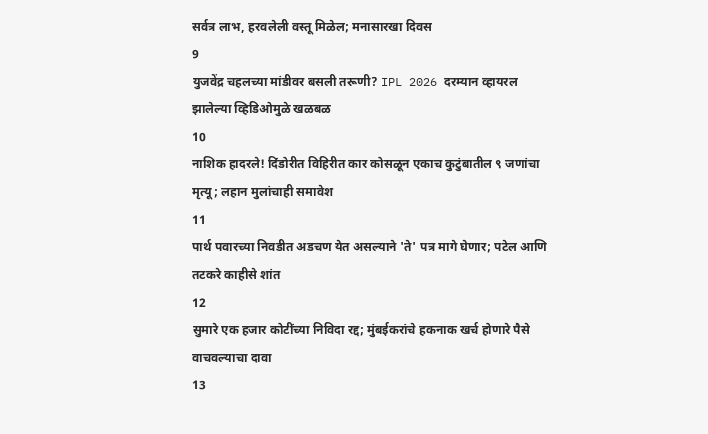सर्वत्र लाभ, हरवलेली वस्तू मिळेल; मनासारखा दिवस
9
युजवेंद्र चहलच्या मांडीवर बसली तरूणी? IPL 2026 दरम्यान व्हायरल झालेल्या व्हिडिओमुळे खळबळ
10
नाशिक हादरले! दिंडोरीत विहिरीत कार कोसळून एकाच कुटुंबातील ९ जणांचा मृत्यू; लहान मुलांचाही समावेश
11
पार्थ पवारच्या निवडीत अडचण येत असल्याने 'ते' पत्र मागे घेणार; पटेल आणि तटकरे काहीसे शांत
12
सुमारे एक हजार कोटींच्या निविदा रद्द; मुंबईकरांचे हकनाक खर्च होणारे पैसे वाचवल्याचा दावा
13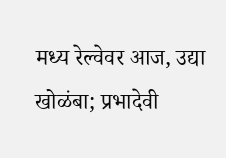मध्य रेल्वेवर आज, उद्या खोळंबा; प्रभादेवी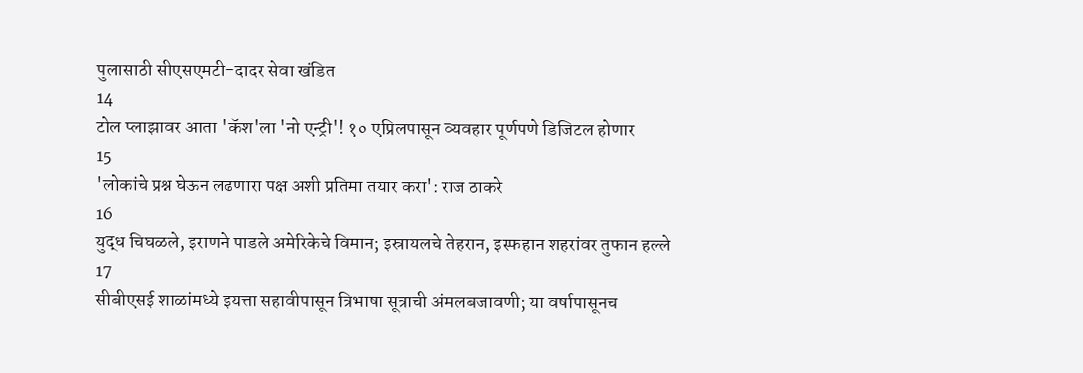पुलासाठी सीएसएमटी-दादर सेवा खंडित
14
टोल प्लाझावर आता 'कॅश'ला 'नो एन्ट्री'! १० एप्रिलपासून व्यवहार पूर्णपणे डिजिटल होणार
15
'लोकांचे प्रश्न घेऊन लढणारा पक्ष अशी प्रतिमा तयार करा': राज ठाकरे
16
युद्ध चिघळले, इराणने पाडले अमेरिकेचे विमान; इस्रायलचे तेहरान, इस्फहान शहरांवर तुफान हल्ले
17
सीबीएसई शाळांमध्ये इयत्ता सहावीपासून त्रिभाषा सूत्राची अंमलबजावणी; या वर्षापासूनच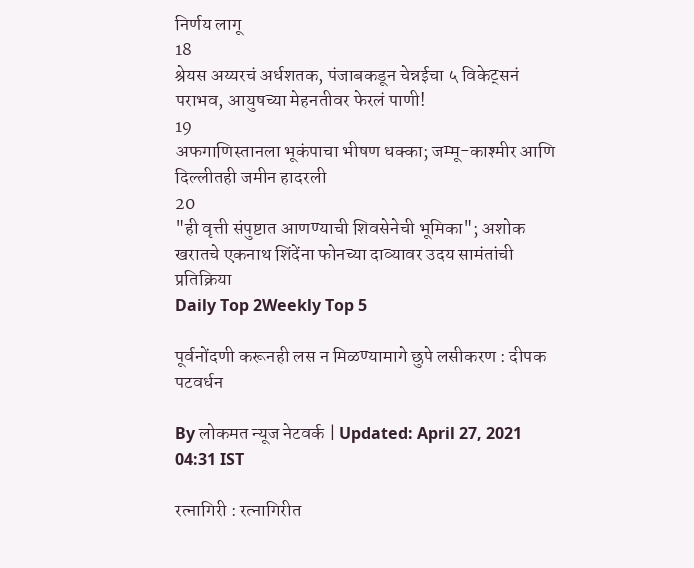निर्णय लागू
18
श्रेयस अय्यरचं अर्धशतक, पंजाबकडून चेन्नईचा ५ विकेट्सनं पराभव, आयुषच्या मेहनतीवर फेरलं पाणी!
19
अफगाणिस्तानला भूकंपाचा भीषण धक्का; जम्मू-काश्मीर आणि दिल्लीतही जमीन हादरली
20
"ही वृत्ती संपुष्टात आणण्याची शिवसेनेची भूमिका"; अशोक खरातचे एकनाथ शिंदेंना फोनच्या दाव्यावर उदय सामंतांची प्रतिक्रिया
Daily Top 2Weekly Top 5

पूर्वनोंदणी करूनही लस न मिळण्यामागे छुपे लसीकरण : दीपक पटवर्धन

By लोकमत न्यूज नेटवर्क | Updated: April 27, 2021 04:31 IST

रत्नागिरी : रत्नागिरीत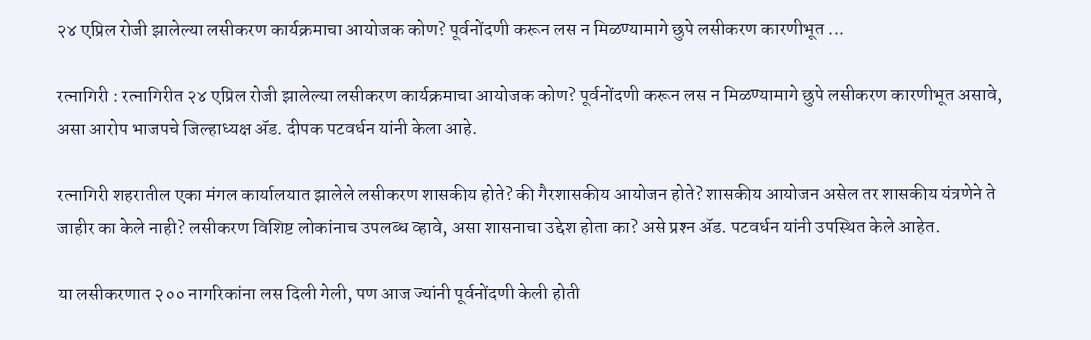२४ एप्रिल रोजी झालेल्या लसीकरण कार्यक्रमाचा आयोजक कोण? पूर्वनोंदणी करून लस न मिळण्यामागे छुपे लसीकरण कारणीभूत ...

रत्नागिरी : रत्नागिरीत २४ एप्रिल रोजी झालेल्या लसीकरण कार्यक्रमाचा आयोजक कोण? पूर्वनोंदणी करून लस न मिळण्यामागे छुपे लसीकरण कारणीभूत असावे, असा आरोप भाजपचे जिल्हाध्यक्ष अ‍ॅड. दीपक पटवर्धन यांनी केला आहे.

रत्नागिरी शहरातील एका मंगल कार्यालयात झालेले लसीकरण शासकीय होते? की गैरशासकीय आयोजन होते? शासकीय आयोजन असेल तर शासकीय यंत्रणेने ते जाहीर का केले नाही? लसीकरण विशिष्ट लोकांनाच उपलब्ध व्हावे, असा शासनाचा उद्देश होता का? असे प्रश्‍न अ‍ॅड. पटवर्धन यांनी उपस्थित केले आहेत.

या लसीकरणात २०० नागरिकांना लस दिली गेली, पण आज ज्यांनी पूर्वनोंदणी केली होती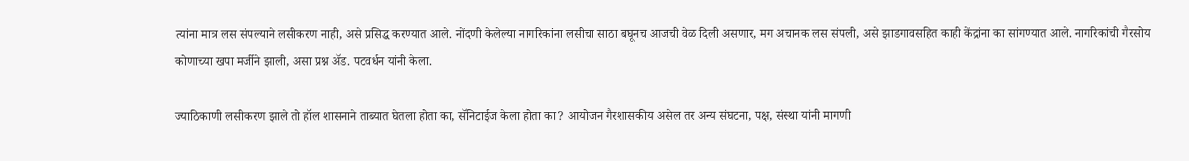त्यांना मात्र लस संपल्याने लसीकरण नाही, असे प्रसिद्ध करण्यात आले. नोंदणी केलेल्या नागरिकांना लसीचा साठा बघूनच आजची वेळ दिली असणार, मग अचानक लस संपली, असे झाडगावसहित काही केंद्रांना का सांगण्यात आले. नागरिकांची गैरसोय कोणाच्या खपा मर्जीने झाली, असा प्रश्न अ‍ॅड. पटवर्धन यांनी केला.

ज्याठिकाणी लसीकरण झाले तो हॉल शासनाने ताब्यात घेतला होता का, सॅनिटाईज केला होता का? आयोजन गैरशासकीय असेल तर अन्य संघटना, पक्ष, संस्था यांनी मागणी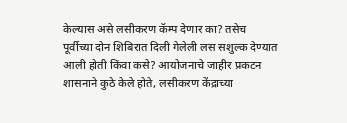केल्यास असे लसीकरण कॅम्प देणार का? तसेच पूर्वीच्या दोन शिबिरात दिली गेलेली लस सशुल्क देण्यात आली होती किंवा कसे? आयोजनाचे जाहीर प्रकटन शासनाने कुठे केले होते, लसीकरण केंद्राच्या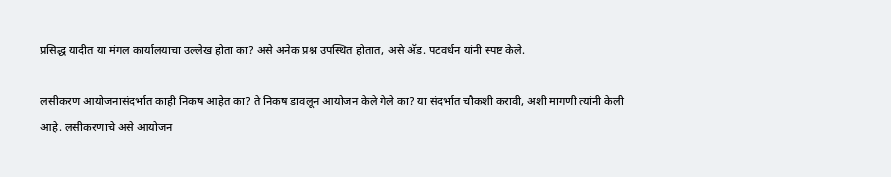प्रसिद्ध यादीत या मंगल कार्यालयाचा उल्लेख होता का? असे अनेक प्रश्न उपस्थित होतात, असे अ‍ॅड. पटवर्धन यांनी स्पष्ट केले.

लसीकरण आयोजनासंदर्भात काही निकष आहेत का? ते निकष डावलून आयोजन केले गेले का? या संदर्भात चौकशी करावी, अशी मागणी त्यांनी केली आहे. लसीकरणाचे असे आयोजन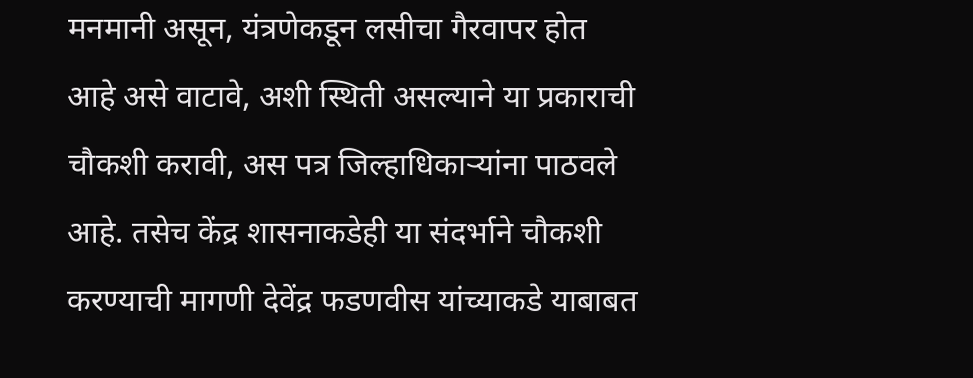मनमानी असून, यंत्रणेकडून लसीचा गैरवापर होत आहे असे वाटावे, अशी स्थिती असल्याने या प्रकाराची चौकशी करावी, अस पत्र जिल्हाधिकाऱ्यांना पाठवले आहे. तसेच केंद्र शासनाकडेही या संदर्भाने चौकशी करण्याची मागणी देवेंद्र फडणवीस यांच्याकडे याबाबत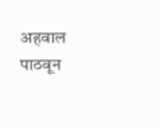अहवाल पाठवून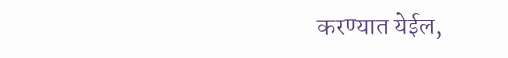करण्यात येईल,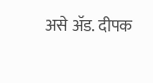असे अ‍ॅड. दीपक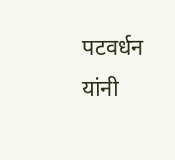पटवर्धन यांनी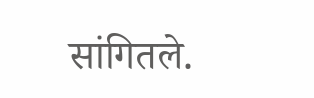सांगितले.